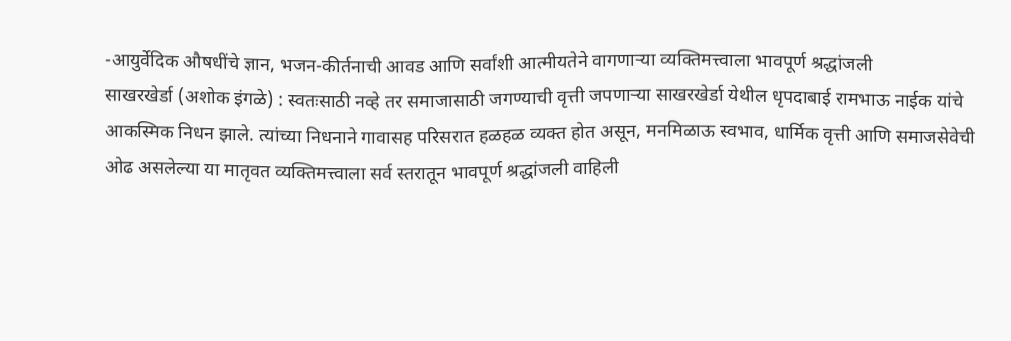-आयुर्वेदिक औषधींचे ज्ञान, भजन-कीर्तनाची आवड आणि सर्वांशी आत्मीयतेने वागणाऱ्या व्यक्तिमत्त्वाला भावपूर्ण श्रद्धांजली
साखरखेर्डा (अशोक इंगळे) : स्वतःसाठी नव्हे तर समाजासाठी जगण्याची वृत्ती जपणाऱ्या साखरखेर्डा येथील धृपदाबाई रामभाऊ नाईक यांचे आकस्मिक निधन झाले. त्यांच्या निधनाने गावासह परिसरात हळहळ व्यक्त होत असून, मनमिळाऊ स्वभाव, धार्मिक वृत्ती आणि समाजसेवेची ओढ असलेल्या या मातृवत व्यक्तिमत्त्वाला सर्व स्तरातून भावपूर्ण श्रद्धांजली वाहिली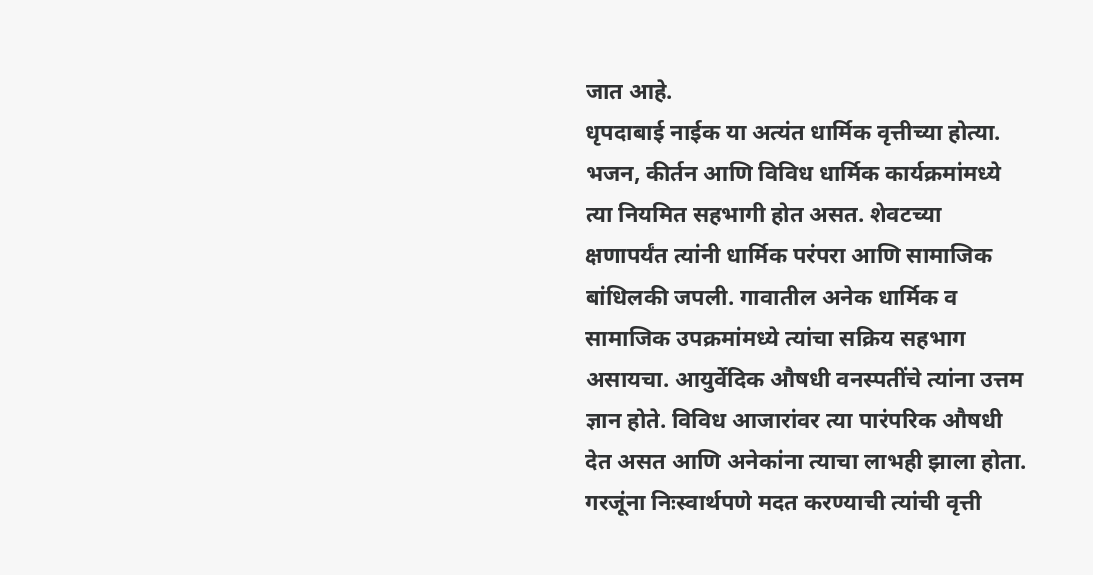जात आहे.
धृपदाबाई नाईक या अत्यंत धार्मिक वृत्तीच्या होत्या. भजन, कीर्तन आणि विविध धार्मिक कार्यक्रमांमध्ये त्या नियमित सहभागी होत असत. शेवटच्या क्षणापर्यंत त्यांनी धार्मिक परंपरा आणि सामाजिक बांधिलकी जपली. गावातील अनेक धार्मिक व सामाजिक उपक्रमांमध्ये त्यांचा सक्रिय सहभाग असायचा. आयुर्वेदिक औषधी वनस्पतींचे त्यांना उत्तम ज्ञान होते. विविध आजारांवर त्या पारंपरिक औषधी देत असत आणि अनेकांना त्याचा लाभही झाला होता. गरजूंना निःस्वार्थपणे मदत करण्याची त्यांची वृत्ती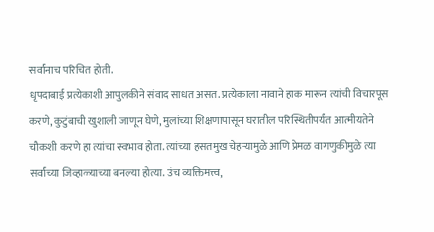सर्वांनाच परिचित होती.
धृपदाबाई प्रत्येकाशी आपुलकीने संवाद साधत असत. प्रत्येकाला नावाने हाक मारून त्यांची विचारपूस करणे, कुटुंबाची खुशाली जाणून घेणे, मुलांच्या शिक्षणापासून घरातील परिस्थितीपर्यंत आत्मीयतेने चौकशी करणे हा त्यांचा स्वभाव होता. त्यांच्या हसतमुख चेहऱ्यामुळे आणि प्रेमळ वागणुकीमुळे त्या सर्वांच्या जिव्हाळ्याच्या बनल्या होत्या. उंच व्यक्तिमत्त्व,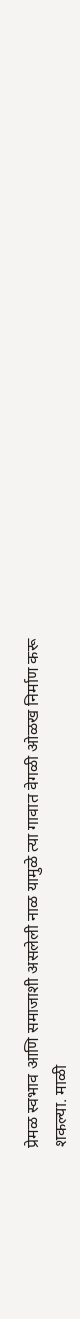प्रेमळ स्वभाव आणि समाजाशी असलेली नाळ यामुळे त्या गावात वेगळी ओळख निर्माण करू शकल्या. माळी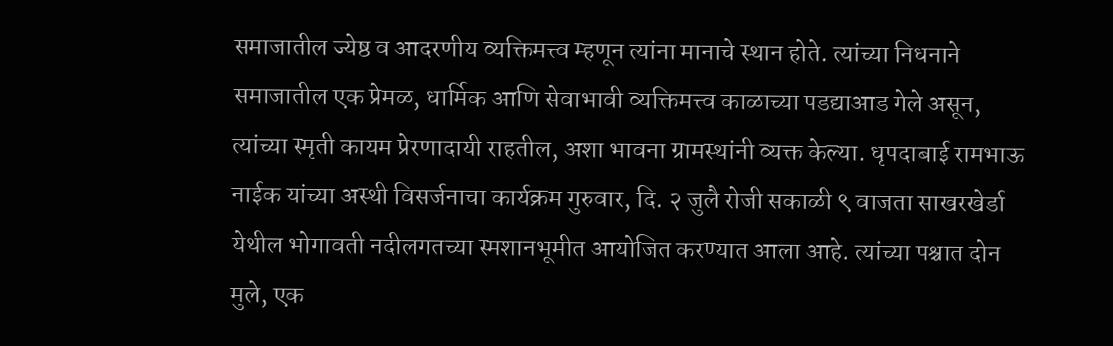समाजातील ज्येष्ठ व आदरणीय व्यक्तिमत्त्व म्हणून त्यांना मानाचे स्थान होते. त्यांच्या निधनाने समाजातील एक प्रेमळ, धार्मिक आणि सेवाभावी व्यक्तिमत्त्व काळाच्या पडद्याआड गेले असून, त्यांच्या स्मृती कायम प्रेरणादायी राहतील, अशा भावना ग्रामस्थांनी व्यक्त केल्या. धृपदाबाई रामभाऊ नाईक यांच्या अस्थी विसर्जनाचा कार्यक्रम गुरुवार, दि. २ जुलै रोजी सकाळी ९ वाजता साखरखेर्डा येथील भोगावती नदीलगतच्या स्मशानभूमीत आयोजित करण्यात आला आहे. त्यांच्या पश्चात दोन मुले, एक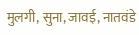मुलगी, सुना, जावई, नातवंडे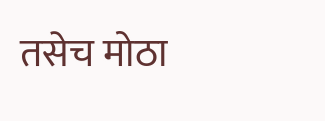तसेच मोठा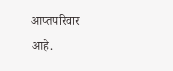आप्तपरिवार आहे.